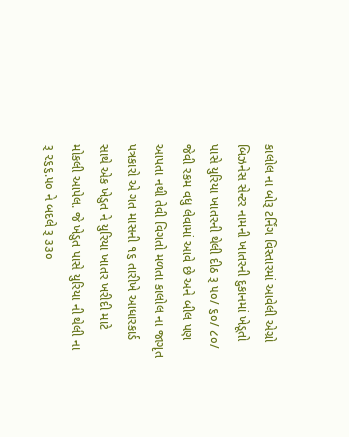કાલોલ ના બોરૂ ટર્નિંગ વિસ્તારમાં આવેલી એગ્રો બિઝનેસ સેન્ટર નામની ખાતરની દુકાનમાં ખેડૂતો પાસે યુરિયા ખાતરની થેલી દીઠ રૂ ૫૦/ ૬૦/ ૮૦/ જેવી રકમ વધુ લેવામાં આવે છે અને બીલ પણ આપતા નથી તેવી વિગતો મળતા કાલોલ ના જાગૃત પત્રકારો એ ગત માસની ૧૬ તારીખે આધારકાર્ડ સાથે એક ખેડુત ને યુરિયા ખાતર ખરીદી માટે મોકલી આપેલ. જે ખેડુત પાસે યુરિયા ની થેલી ના રૂ ૨૬૬.૫૦ ને બદલે રૂ ૩૩૦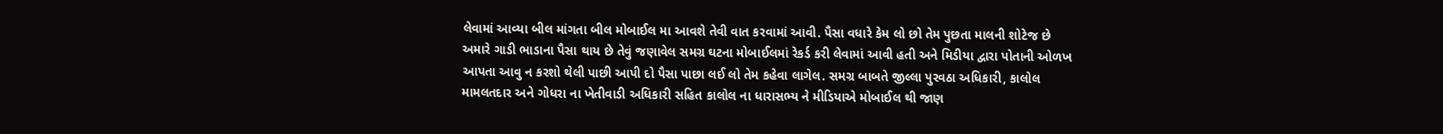લેવામાં આવ્યા બીલ માંગતા બીલ મોબાઈલ મા આવશે તેવી વાત કરવામાં આવી. પૈસા વધારે કેમ લો છો તેમ પુછતા માલની શોટેજ છે અમારે ગાડી ભાડાના પૈસા થાય છે તેવું જણાવેલ સમગ્ર ઘટના મોબાઈલમાં રેકર્ડ કરી લેવામાં આવી હતી અને મિડીયા દ્વારા પોતાની ઓળખ આપતા આવુ ન કરશો થેલી પાછી આપી દો પૈસા પાછા લઈ લો તેમ કહેવા લાગેલ. સમગ્ર બાબતે જીલ્લા પુરવઠા અધિકારી, કાલોલ મામલતદાર અને ગોધરા ના ખેતીવાડી અધિકારી સહિત કાલોલ ના ધારાસભ્ય ને મીડિયાએ મોબાઈલ થી જાણ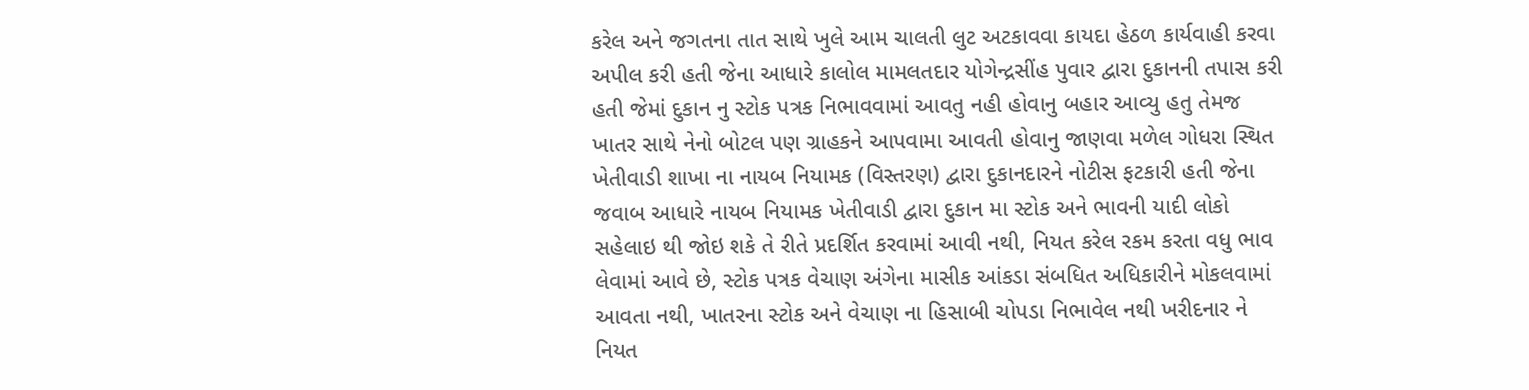કરેલ અને જગતના તાત સાથે ખુલે આમ ચાલતી લુટ અટકાવવા કાયદા હેઠળ કાર્યવાહી કરવા અપીલ કરી હતી જેના આધારે કાલોલ મામલતદાર યોગેન્દ્રસીંહ પુવાર દ્વારા દુકાનની તપાસ કરી હતી જેમાં દુકાન નુ સ્ટોક પત્રક નિભાવવામાં આવતુ નહી હોવાનુ બહાર આવ્યુ હતુ તેમજ ખાતર સાથે નેનો બોટલ પણ ગ્રાહકને આપવામા આવતી હોવાનુ જાણવા મળેલ ગોધરા સ્થિત ખેતીવાડી શાખા ના નાયબ નિયામક (વિસ્તરણ) દ્વારા દુકાનદારને નોટીસ ફટકારી હતી જેના જવાબ આધારે નાયબ નિયામક ખેતીવાડી દ્વારા દુકાન મા સ્ટોક અને ભાવની યાદી લોકો સહેલાઇ થી જોઇ શકે તે રીતે પ્રદર્શિત કરવામાં આવી નથી, નિયત કરેલ રકમ કરતા વધુ ભાવ લેવામાં આવે છે, સ્ટોક પત્રક વેચાણ અંગેના માસીક આંકડા સંબધિત અધિકારીને મોકલવામાં આવતા નથી, ખાતરના સ્ટોક અને વેચાણ ના હિસાબી ચોપડા નિભાવેલ નથી ખરીદનાર ને નિયત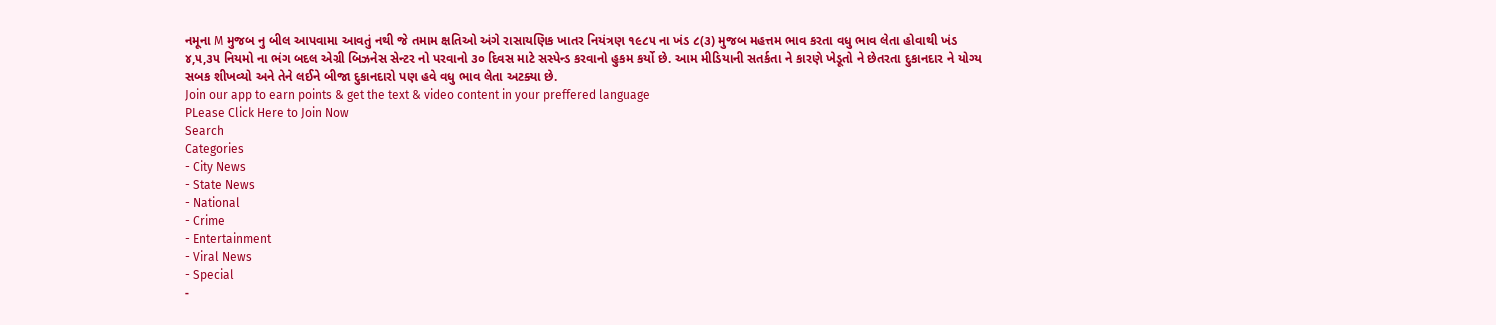નમૂના M મુજબ નુ બીલ આપવામા આવતું નથી જે તમામ ક્ષતિઓ અંગે રાસાયણિક ખાતર નિયંત્રણ ૧૯૮૫ ના ખંડ ૮(૩) મુજબ મહત્તમ ભાવ કરતા વધુ ભાવ લેતા હોવાથી ખંડ ૪,૫,૩૫ નિયમો ના ભંગ બદલ એગ્રી બિઝનેસ સેન્ટર નો પરવાનો ૩૦ દિવસ માટે સસ્પેન્ડ કરવાનો હુકમ કર્યો છે. આમ મીડિયાની સતર્કતા ને કારણે ખેડૂતો ને છેતરતા દુકાનદાર ને યોગ્ય સબક શીખવ્યો અને તેને લઈને બીજા દુકાનદારો પણ હવે વધુ ભાવ લેતા અટક્યા છે.
Join our app to earn points & get the text & video content in your preffered language
PLease Click Here to Join Now
Search
Categories
- City News
- State News
- National
- Crime
- Entertainment
- Viral News
- Special
-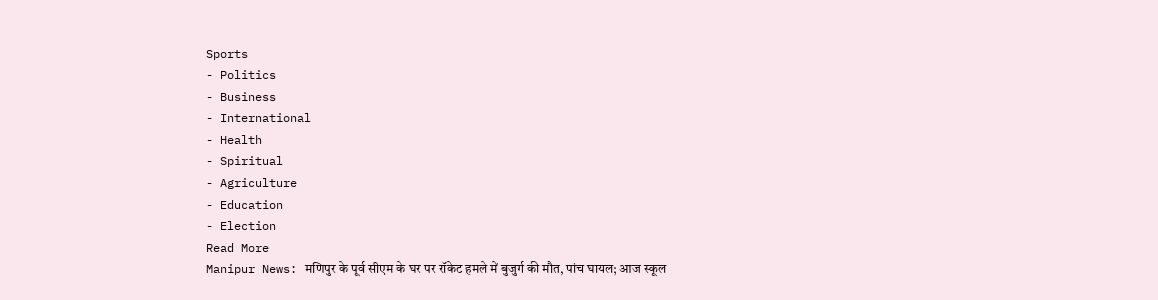Sports
- Politics
- Business
- International
- Health
- Spiritual
- Agriculture
- Education
- Election
Read More
Manipur News: मणिपुर के पूर्व सीएम के घर पर रॉकेट हमले में बुजुर्ग की मौत, पांच घायल; आज स्कूल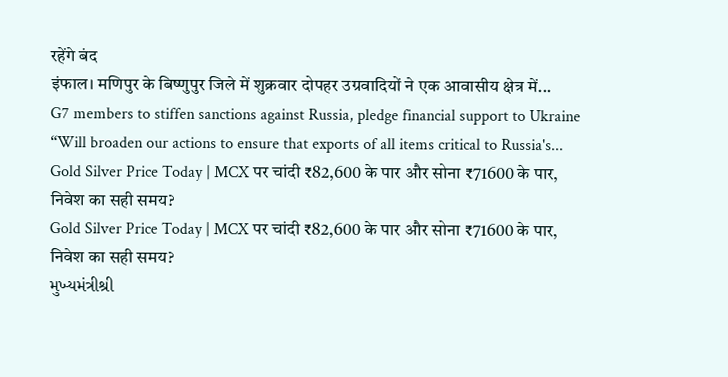रहेंगे बंद
इंफाल। मणिपुर के बिष्णुपुर जिले में शुक्रवार दोपहर उग्रवादियों ने एक आवासीय क्षेत्र में...
G7 members to stiffen sanctions against Russia, pledge financial support to Ukraine
“Will broaden our actions to ensure that exports of all items critical to Russia's...
Gold Silver Price Today | MCX पर चांदी ₹82,600 के पार और सोना ₹71600 के पार, निवेश का सही समय?
Gold Silver Price Today | MCX पर चांदी ₹82,600 के पार और सोना ₹71600 के पार, निवेश का सही समय?
મુખ્યમંત્રીશ્રી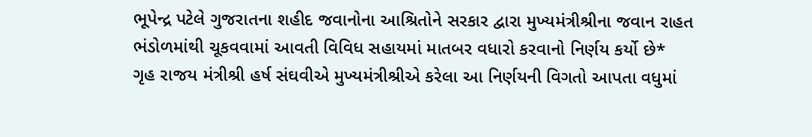ભૂપેન્દ્ર પટેલે ગુજરાતના શહીદ જવાનોના આશ્રિતોને સરકાર દ્વારા મુખ્યમંત્રીશ્રીના જવાન રાહત ભંડોળમાંથી ચૂકવવામાં આવતી વિવિધ સહાયમાં માતબર વધારો કરવાનો નિર્ણય કર્યો છે*
ગૃહ રાજય મંત્રીશ્રી હર્ષ સંઘવીએ મુખ્યમંત્રીશ્રીએ કરેલા આ નિર્ણયની વિગતો આપતા વધુમાં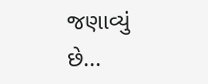જણાવ્યું છે...